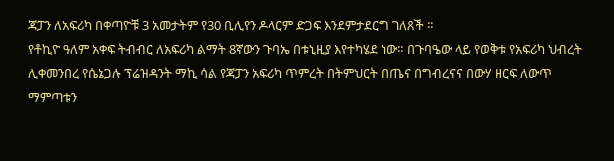ጃፓን ለአፍሪካ በቀጣዮቹ 3 አመታትም የ30 ቢሊየን ዶላርም ድጋፍ እንደምታደርግ ገለጸች ።
የቶኪዮ ዓለም አቀፍ ትብብር ለአፍሪካ ልማት 8ኛውን ጉባኤ በቱኒዚያ እየተካሄደ ነው። በጉባዔው ላይ የወቅቱ የአፍሪካ ህብረት ሊቀመንበረ የሴኔጋሉ ፕሬዝዳንት ማኪ ሳል የጃፓን አፍሪካ ጥምረት በትምህርት በጤና በግብረናና በውሃ ዘርፍ ለውጥ ማምጣቱን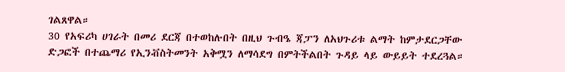ገልጸዋል።
30 የአፍሪካ ሀገራት በመሪ ደርጃ በተወከሉበት በዚህ ጉብዔ ጃፓን ለአህጉሪቱ ልማት ከምታደርጋቸው ድጋፎች በተጨማሪ የኢንቭስትመንት አቅሟን ለማሳደግ በምትችልበት ጉዳይ ላይ ውይይት ተደረጓል።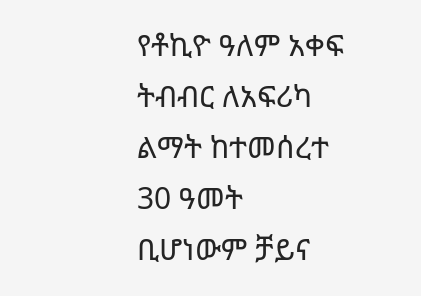የቶኪዮ ዓለም አቀፍ ትብብር ለአፍሪካ ልማት ከተመሰረተ 30 ዓመት ቢሆነውም ቻይና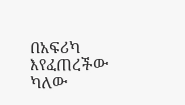በአፍሪካ እየፈጠረችው ካለው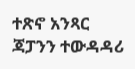ተጽኖ አንጻር ጃፓንን ተውዳዳሪ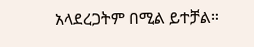አላደረጋትም በሚል ይተቻል።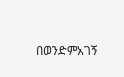በወንድምአገኝ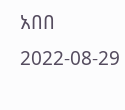አበበ
2022-08-29